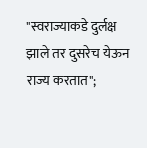"स्वराज्याकडे दुर्लक्ष झाले तर दुसरेच येऊन राज्य करतात";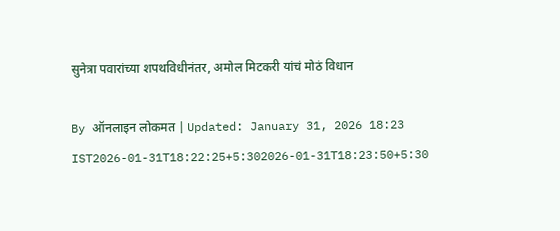सुनेत्रा पवारांच्या शपथविधीनंतर, अमोल मिटकरी यांचं मोठं विधान

By ऑनलाइन लोकमत | Updated: January 31, 2026 18:23 IST2026-01-31T18:22:25+5:302026-01-31T18:23:50+5:30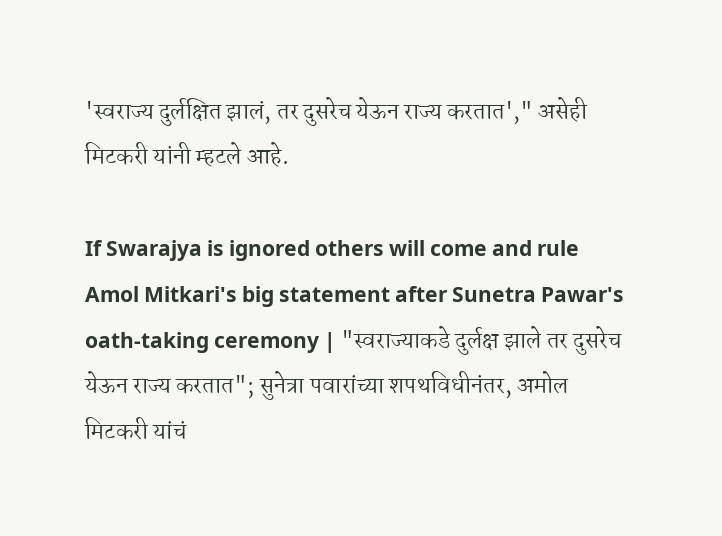'स्वराज्य दुर्लक्षित झालं, तर दुसरेच येऊन राज्य करतात'," असेही मिटकरी यांनी म्हटले आहे.

If Swarajya is ignored others will come and rule Amol Mitkari's big statement after Sunetra Pawar's oath-taking ceremony | "स्वराज्याकडे दुर्लक्ष झाले तर दुसरेच येऊन राज्य करतात"; सुनेत्रा पवारांच्या शपथविधीनंतर, अमोल मिटकरी यांचं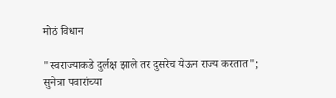मोठं विधान

"स्वराज्याकडे दुर्लक्ष झाले तर दुसरेच येऊन राज्य करतात"; सुनेत्रा पवारांच्या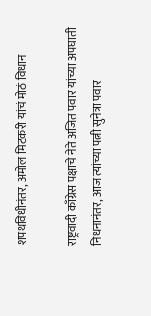शपथविधीनंतर, अमोल मिटकरी यांचं मोठं विधान

राष्ट्रवादी काँग्रेस पक्षाचे नेते अजित पवार यांच्या अपघाती निधनानंतर, आज त्यांच्या पत्नी सुनेत्रा पवार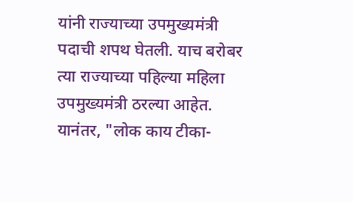यांनी राज्याच्या उपमुख्यमंत्री पदाची शपथ घेतली. याच बरोबर त्या राज्याच्या पहिल्या महिला उपमुख्यमंत्री ठरल्या आहेत. यानंतर, "लोक काय टीका-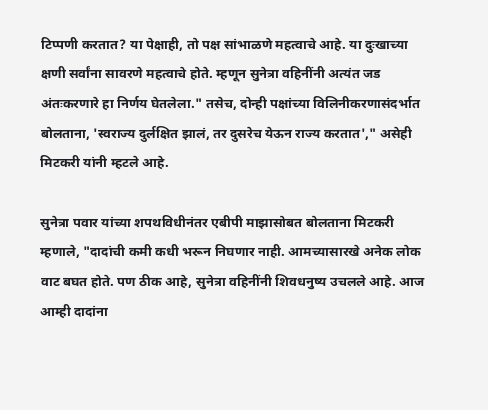टिप्पणी करतात? या पेक्षाही, तो पक्ष सांभाळणे महत्वाचे आहे. या दुःखाच्या क्षणी सर्वांना सावरणे महत्वाचे होते. म्हणून सुनेत्रा वहिनींनी अत्यंत जड अंतःकरणारे हा निर्णय घेतलेला." तसेच, दोन्ही पक्षांच्या विलिनीकरणासंदर्भात बोलताना, 'स्वराज्य दुर्लक्षित झालं, तर दुसरेच येऊन राज्य करतात'," असेही मिटकरी यांनी म्हटले आहे.

सुनेत्रा पवार यांच्या शपथविधीनंतर एबीपी माझासोबत बोलताना मिटकरी म्हणाले, "दादांची कमी कधी भरून निघणार नाही. आमच्यासारखे अनेक लोक वाट बघत होते. पण ठीक आहे, सुनेत्रा वहिनींनी शिवधनुष्य उचलले आहे. आज आम्ही दादांना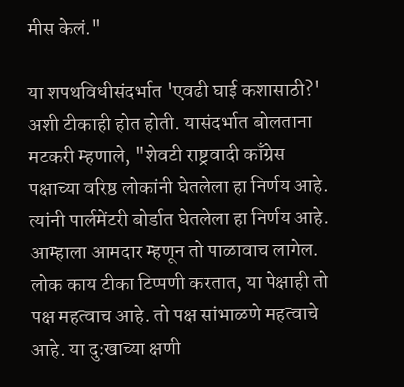मीस केलं."

या शपथविधीसंदर्भात 'एवढी घाई कशासाठी?' अशी टीकाही होत होती. यासंदर्भात बोलताना मटकरी म्हणाले, "शेवटी राष्ट्रवादी काँग्रेस पक्षाच्या वरिष्ठ लोकांनी घेतलेला हा निर्णय आहे. त्यांनी पार्लमेंटरी बोर्डात घेतलेला हा निर्णय आहे. आम्हाला आमदार म्हणून तो पाळावाच लागेल. लोक काय टीका टिप्पणी करतात, या पेक्षाही तो पक्ष महत्वाच आहे. तो पक्ष सांभाळणे महत्वाचे आहे. या दुःखाच्या क्षणी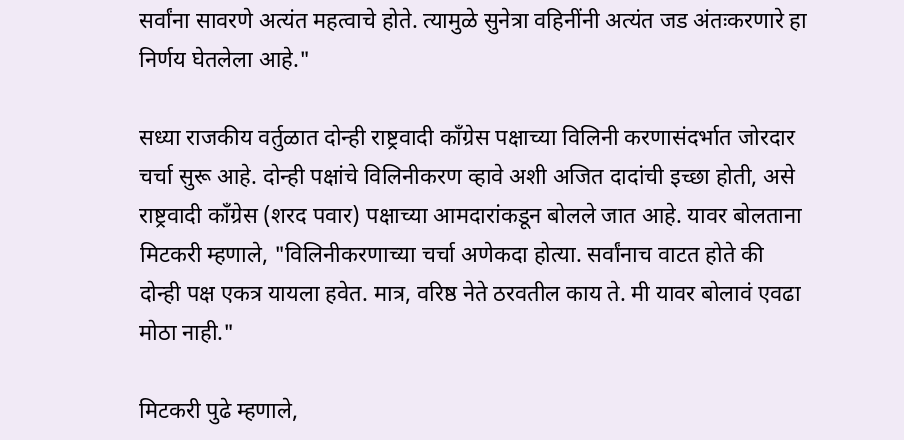सर्वांना सावरणे अत्यंत महत्वाचे होते. त्यामुळे सुनेत्रा वहिनींनी अत्यंत जड अंतःकरणारे हा निर्णय घेतलेला आहे."

सध्या राजकीय वर्तुळात दोन्ही राष्ट्रवादी काँग्रेस पक्षाच्या विलिनी करणासंदर्भात जोरदार चर्चा सुरू आहे. दोन्ही पक्षांचे विलिनीकरण व्हावे अशी अजित दादांची इच्छा होती, असे राष्ट्रवादी काँग्रेस (शरद पवार) पक्षाच्या आमदारांकडून बोलले जात आहे. यावर बोलताना मिटकरी म्हणाले, "विलिनीकरणाच्या चर्चा अणेकदा होत्या. सर्वांनाच वाटत होते की दोन्ही पक्ष एकत्र यायला हवेत. मात्र, वरिष्ठ नेते ठरवतील काय ते. मी यावर बोलावं एवढा मोठा नाही."

मिटकरी पुढे म्हणाले,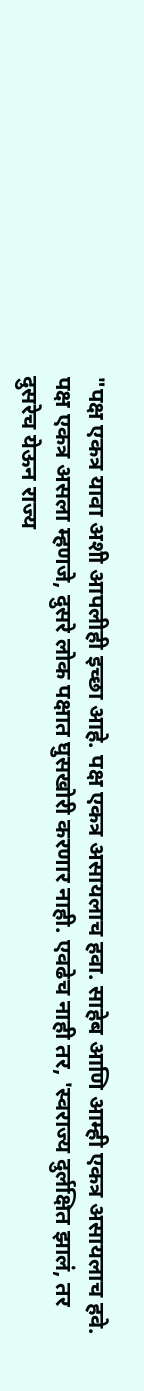"पक्ष एकत्र यावा अशी आपलीही इच्छा आहे. पक्ष एकत्र असायलाच हवा. साहेब आणि आम्ही एकत्र असायलाच हवे. पक्ष एकत्र असला म्हणजे, दुसरे लोक पक्षात घुसखोरी करणार नाही. एवढेच नाही तर, 'स्वराज्य दुर्लक्षित झालं, तर दुसरेच येऊन राज्य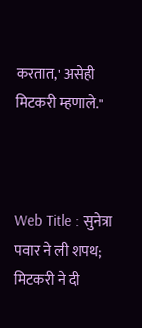करतात,' असेही मिटकरी म्हणाले."



Web Title : सुनेत्रा पवार ने ली शपथ; मिटकरी ने दी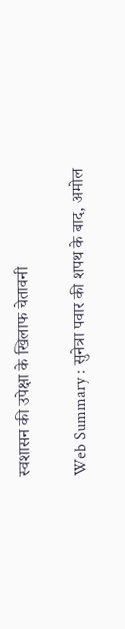स्वशासन की उपेक्षा के खिलाफ चेतावनी

Web Summary : सुनेत्रा पवार की शपथ के बाद, अमोल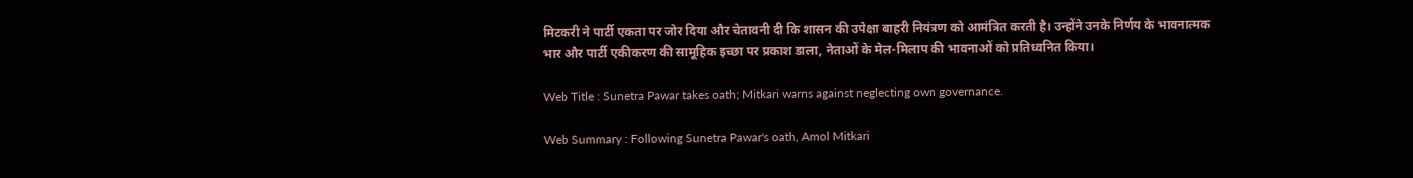मिटकरी ने पार्टी एकता पर जोर दिया और चेतावनी दी कि शासन की उपेक्षा बाहरी नियंत्रण को आमंत्रित करती है। उन्होंने उनके निर्णय के भावनात्मक भार और पार्टी एकीकरण की सामूहिक इच्छा पर प्रकाश डाला, नेताओं के मेल-मिलाप की भावनाओं को प्रतिध्वनित किया।

Web Title : Sunetra Pawar takes oath; Mitkari warns against neglecting own governance.

Web Summary : Following Sunetra Pawar's oath, Amol Mitkari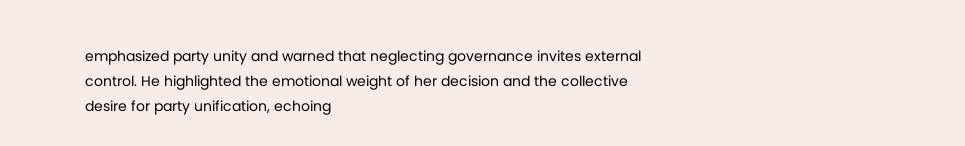emphasized party unity and warned that neglecting governance invites external control. He highlighted the emotional weight of her decision and the collective desire for party unification, echoing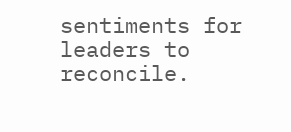sentiments for leaders to reconcile.